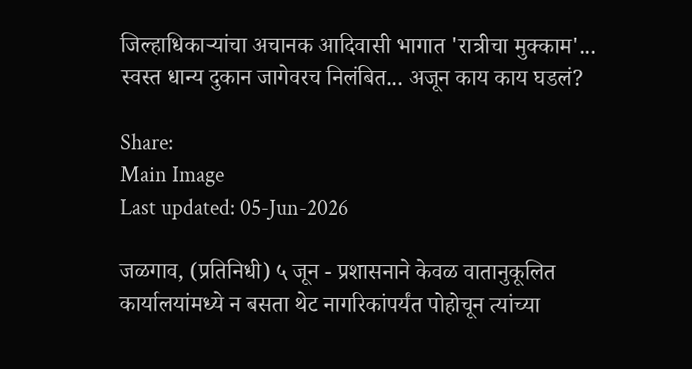जिल्हाधिकाऱ्यांचा अचानक आदिवासी भागात 'रात्रीचा मुक्काम'... स्वस्त धान्य दुकान जागेवरच निलंबित... अजून काय काय घडलं?

Share:
Main Image
Last updated: 05-Jun-2026

जळगाव, (प्रतिनिधी) ५ जून - प्रशासनाने केवळ वातानुकूलित कार्यालयांमध्ये न बसता थेट नागरिकांपर्यंत पोहोचून त्यांच्या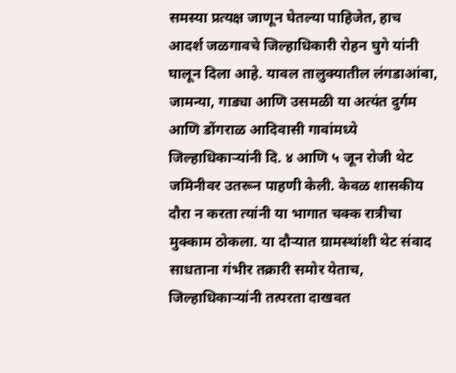समस्या प्रत्यक्ष जाणून घेतल्या पाहिजेत, हाच आदर्श जळगावचे जिल्हाधिकारी रोहन घुगे यांनी घालून दिला आहे. यावल तालुक्यातील लंगडाआंबा, जामन्या, गाड्या आणि उसमळी या अत्यंत दुर्गम आणि डोंगराळ आदिवासी गावांमध्ये जिल्हाधिकाऱ्यांनी दि. ४ आणि ५ जून रोजी थेट जमिनीवर उतरून पाहणी केली. केवळ शासकीय दौरा न करता त्यांनी या भागात चक्क रात्रीचा मुक्काम ठोकला. या दौऱ्यात ग्रामस्थांशी थेट संवाद साधताना गंभीर तक्रारी समोर येताच, जिल्हाधिकाऱ्यांनी तत्परता दाखवत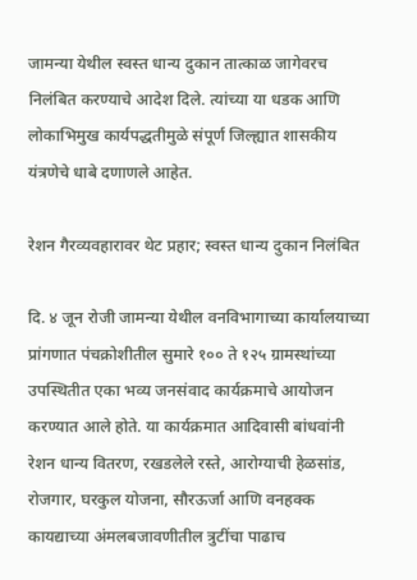जामन्या येथील स्वस्त धान्य दुकान तात्काळ जागेवरच निलंबित करण्याचे आदेश दिले. त्यांच्या या धडक आणि लोकाभिमुख कार्यपद्धतीमुळे संपूर्ण जिल्ह्यात शासकीय यंत्रणेचे धाबे दणाणले आहेत.

रेशन गैरव्यवहारावर थेट प्रहार; स्वस्त धान्य दुकान निलंबित

दि. ४ जून रोजी जामन्या येथील वनविभागाच्या कार्यालयाच्या प्रांगणात पंचक्रोशीतील सुमारे १०० ते १२५ ग्रामस्थांच्या उपस्थितीत एका भव्य जनसंवाद कार्यक्रमाचे आयोजन करण्यात आले होते. या कार्यक्रमात आदिवासी बांधवांनी रेशन धान्य वितरण, रखडलेले रस्ते, आरोग्याची हेळसांड, रोजगार, घरकुल योजना, सौरऊर्जा आणि वनहक्क कायद्याच्या अंमलबजावणीतील त्रुटींचा पाढाच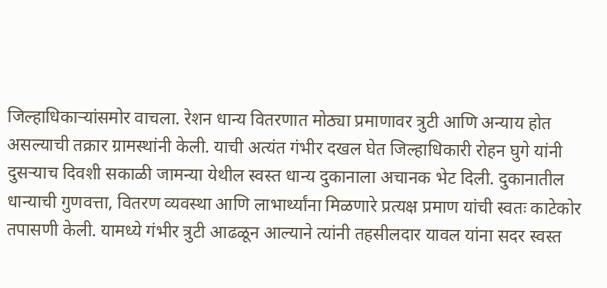जिल्हाधिकाऱ्यांसमोर वाचला. रेशन धान्य वितरणात मोठ्या प्रमाणावर त्रुटी आणि अन्याय होत असल्याची तक्रार ग्रामस्थांनी केली. याची अत्यंत गंभीर दखल घेत जिल्हाधिकारी रोहन घुगे यांनी दुसऱ्याच दिवशी सकाळी जामन्या येथील स्वस्त धान्य दुकानाला अचानक भेट दिली. दुकानातील धान्याची गुणवत्ता, वितरण व्यवस्था आणि लाभार्थ्यांना मिळणारे प्रत्यक्ष प्रमाण यांची स्वतः काटेकोर तपासणी केली. यामध्ये गंभीर त्रुटी आढळून आल्याने त्यांनी तहसीलदार यावल यांना सदर स्वस्त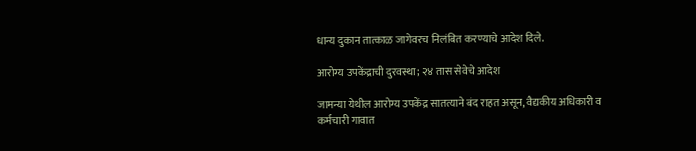धान्य दुकान तात्काळ जागेवरच निलंबित करण्याचे आदेश दिले.

आरोग्य उपकेंद्राची दुरवस्था; २४ तास सेवेचे आदेश

जामन्या येथील आरोग्य उपकेंद्र सातत्याने बंद राहत असून, वैद्यकीय अधिकारी व कर्मचारी गावात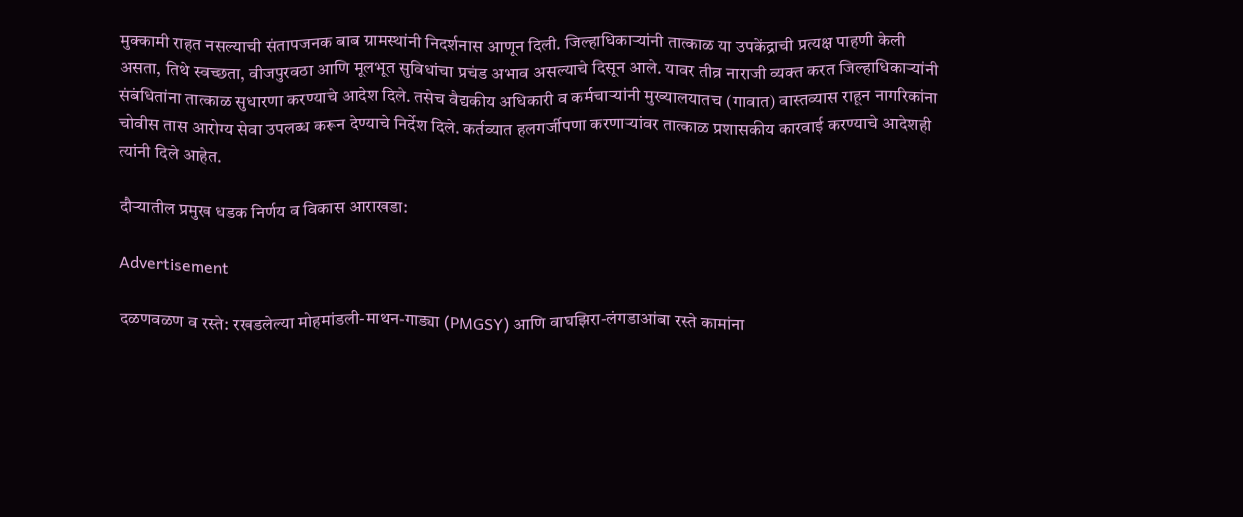मुक्कामी राहत नसल्याची संतापजनक बाब ग्रामस्थांनी निदर्शनास आणून दिली. जिल्हाधिकाऱ्यांनी तात्काळ या उपकेंद्राची प्रत्यक्ष पाहणी केली असता, तिथे स्वच्छता, वीजपुरवठा आणि मूलभूत सुविधांचा प्रचंड अभाव असल्याचे दिसून आले. यावर तीव्र नाराजी व्यक्त करत जिल्हाधिकाऱ्यांनी संबंधितांना तात्काळ सुधारणा करण्याचे आदेश दिले. तसेच वैद्यकीय अधिकारी व कर्मचाऱ्यांनी मुख्यालयातच (गावात) वास्तव्यास राहून नागरिकांना चोवीस तास आरोग्य सेवा उपलब्ध करून देण्याचे निर्देश दिले. कर्तव्यात हलगर्जीपणा करणाऱ्यांवर तात्काळ प्रशासकीय कारवाई करण्याचे आदेशही त्यांनी दिले आहेत.

दौऱ्यातील प्रमुख धडक निर्णय व विकास आराखडा:

Advertisement

दळणवळण व रस्ते: रखडलेल्या मोहमांडली-माथन-गाड्या (PMGSY) आणि वाघझिरा-लंगडाआंबा रस्ते कामांना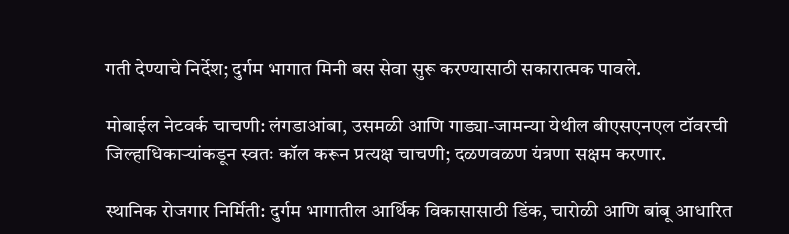गती देण्याचे निर्देश; दुर्गम भागात मिनी बस सेवा सुरू करण्यासाठी सकारात्मक पावले.

मोबाईल नेटवर्क चाचणी: लंगडाआंबा, उसमळी आणि गाड्या-जामन्या येथील बीएसएनएल टॉवरची जिल्हाधिकाऱ्यांकडून स्वतः कॉल करून प्रत्यक्ष चाचणी; दळणवळण यंत्रणा सक्षम करणार.

स्थानिक रोजगार निर्मिती: दुर्गम भागातील आर्थिक विकासासाठी डिंक, चारोळी आणि बांबू आधारित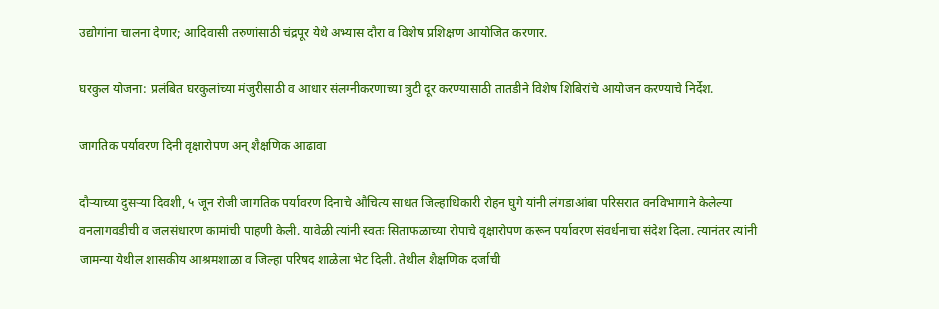उद्योगांना चालना देणार; आदिवासी तरुणांसाठी चंद्रपूर येथे अभ्यास दौरा व विशेष प्रशिक्षण आयोजित करणार.

घरकुल योजना: प्रलंबित घरकुलांच्या मंजुरीसाठी व आधार संलग्नीकरणाच्या त्रुटी दूर करण्यासाठी तातडीने विशेष शिबिरांचे आयोजन करण्याचे निर्देश.

जागतिक पर्यावरण दिनी वृक्षारोपण अन् शैक्षणिक आढावा

दौऱ्याच्या दुसऱ्या दिवशी, ५ जून रोजी जागतिक पर्यावरण दिनाचे औचित्य साधत जिल्हाधिकारी रोहन घुगे यांनी लंगडाआंबा परिसरात वनविभागाने केलेल्या वनलागवडीची व जलसंधारण कामांची पाहणी केली. यावेळी त्यांनी स्वतः सिताफळाच्या रोपाचे वृक्षारोपण करून पर्यावरण संवर्धनाचा संदेश दिला. त्यानंतर त्यांनी जामन्या येथील शासकीय आश्रमशाळा व जिल्हा परिषद शाळेला भेट दिली. तेथील शैक्षणिक दर्जाची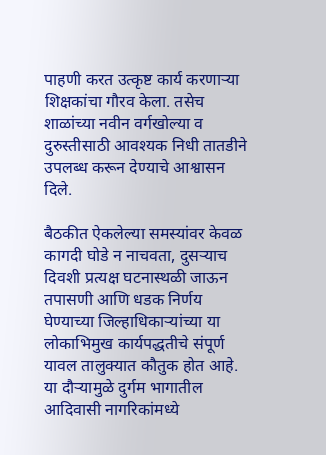पाहणी करत उत्कृष्ट कार्य करणाऱ्या शिक्षकांचा गौरव केला. तसेच शाळांच्या नवीन वर्गखोल्या व दुरुस्तीसाठी आवश्यक निधी तातडीने उपलब्ध करून देण्याचे आश्वासन दिले.

बैठकीत ऐकलेल्या समस्यांवर केवळ कागदी घोडे न नाचवता, दुसऱ्याच दिवशी प्रत्यक्ष घटनास्थळी जाऊन तपासणी आणि धडक निर्णय घेण्याच्या जिल्हाधिकाऱ्यांच्या या लोकाभिमुख कार्यपद्धतीचे संपूर्ण यावल तालुक्यात कौतुक होत आहे. या दौऱ्यामुळे दुर्गम भागातील आदिवासी नागरिकांमध्ये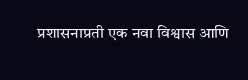प्रशासनाप्रती एक नवा विश्वास आणि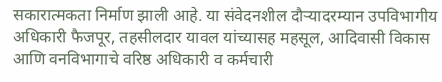सकारात्मकता निर्माण झाली आहे. या संवेदनशील दौऱ्यादरम्यान उपविभागीय अधिकारी फैजपूर, तहसीलदार यावल यांच्यासह महसूल, आदिवासी विकास आणि वनविभागाचे वरिष्ठ अधिकारी व कर्मचारी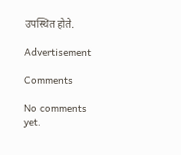उपस्थित होते.

Advertisement

Comments

No comments yet.